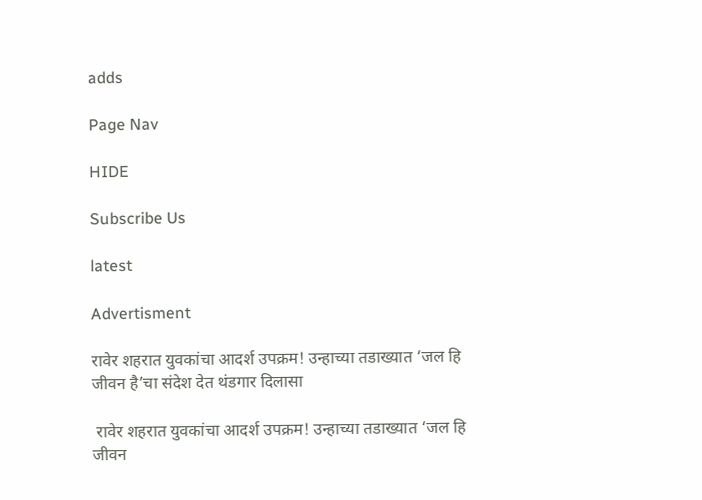adds

Page Nav

HIDE

Subscribe Us

latest

Advertisment

रावेर शहरात युवकांचा आदर्श उपक्रम! उन्हाच्या तडाख्यात ‘जल हि जीवन है’चा संदेश देत थंडगार दिलासा

 रावेर शहरात युवकांचा आदर्श उपक्रम! उन्हाच्या तडाख्यात ‘जल हि जीवन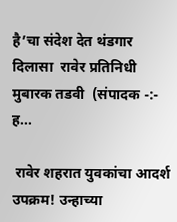है’चा संदेश देत थंडगार दिलासा  रावेर प्रतिनिधी मुबारक तडवी  (संपादक -:- ह...

 रावेर शहरात युवकांचा आदर्श उपक्रम! उन्हाच्या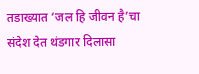तडाख्यात ‘जल हि जीवन है’चा संदेश देत थंडगार दिलासा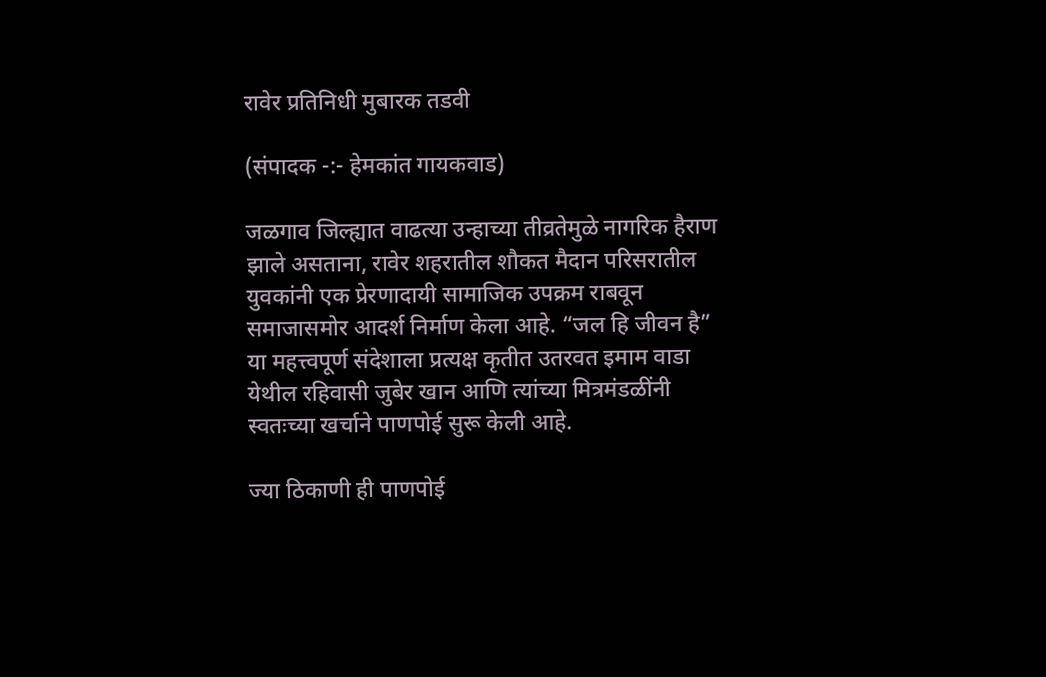रावेर प्रतिनिधी मुबारक तडवी

(संपादक -:- हेमकांत गायकवाड)

जळगाव जिल्ह्यात वाढत्या उन्हाच्या तीव्रतेमुळे नागरिक हैराण झाले असताना, रावेर शहरातील शौकत मैदान परिसरातील युवकांनी एक प्रेरणादायी सामाजिक उपक्रम राबवून समाजासमोर आदर्श निर्माण केला आहे. “जल हि जीवन है” या महत्त्वपूर्ण संदेशाला प्रत्यक्ष कृतीत उतरवत इमाम वाडा येथील रहिवासी जुबेर खान आणि त्यांच्या मित्रमंडळींनी स्वतःच्या खर्चाने पाणपोई सुरू केली आहे.

ज्या ठिकाणी ही पाणपोई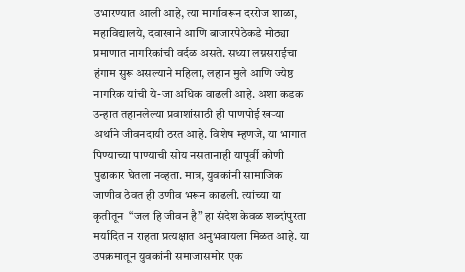उभारण्यात आली आहे, त्या मार्गावरून दररोज शाळा, महाविद्यालये, दवाखाने आणि बाजारपेठेकडे मोठ्या प्रमाणात नागरिकांची वर्दळ असते. सध्या लग्नसराईचा हंगाम सुरू असल्याने महिला, लहान मुले आणि ज्येष्ठ नागरिक यांची ये-जा अधिक वाढली आहे. अशा कडक उन्हात तहानलेल्या प्रवाशांसाठी ही पाणपोई खऱ्या अर्थाने जीवनदायी ठरत आहे. विशेष म्हणजे, या भागात पिण्याच्या पाण्याची सोय नसतानाही यापूर्वी कोणी पुढाकार घेतला नव्हता. मात्र, युवकांनी सामाजिक जाणीव ठेवत ही उणीव भरून काढली. त्यांच्या या कृतीतून  “जल हि जीवन है” हा संदेश केवळ शब्दांपुरता मर्यादित न राहता प्रत्यक्षात अनुभवायला मिळत आहे. या उपक्रमातून युवकांनी समाजासमोर एक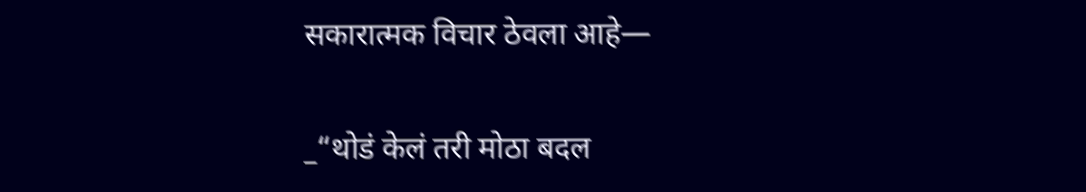सकारात्मक विचार ठेवला आहे—

_“थोडं केलं तरी मोठा बदल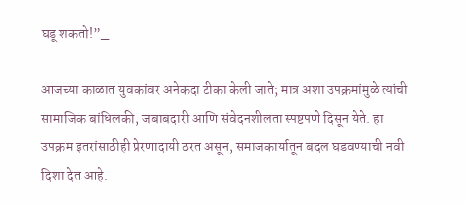घडू शकतो!”_

आजच्या काळात युवकांवर अनेकदा टीका केली जाते; मात्र अशा उपक्रमांमुळे त्यांची सामाजिक बांधिलकी, जबाबदारी आणि संवेदनशीलता स्पष्टपणे दिसून येते. हा उपक्रम इतरांसाठीही प्रेरणादायी ठरत असून, समाजकार्यातून बदल घडवण्याची नवी दिशा देत आहे.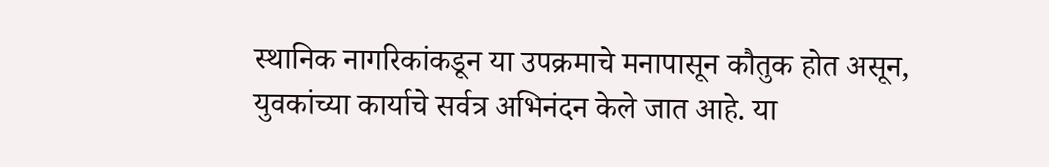स्थानिक नागरिकांकडून या उपक्रमाचे मनापासून कौतुक होत असून, युवकांच्या कार्याचे सर्वत्र अभिनंदन केले जात आहे. या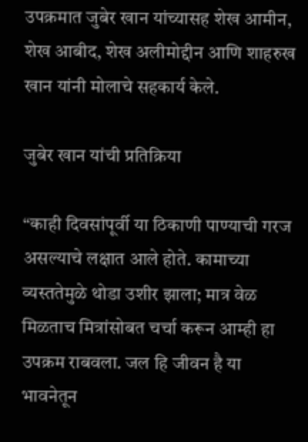उपक्रमात जुबेर खान यांच्यासह शेख आमीन, शेख आबीद, शेख अलीमोद्दीन आणि शाहरुख खान यांनी मोलाचे सहकार्य केले.

जुबेर खान यांची प्रतिक्रिया

“काही दिवसांपूर्वी या ठिकाणी पाण्याची गरज असल्याचे लक्षात आले होते. कामाच्या व्यस्ततेमुळे थोडा उशीर झाला; मात्र वेळ मिळताच मित्रांसोबत चर्चा करून आम्ही हा उपक्रम राबवला. जल हि जीवन है या भावनेतून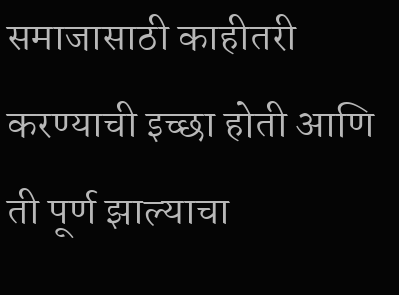समाजासाठी काहीतरी करण्याची इच्छा होती आणि ती पूर्ण झाल्याचा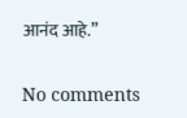आनंद आहे.”

No comments